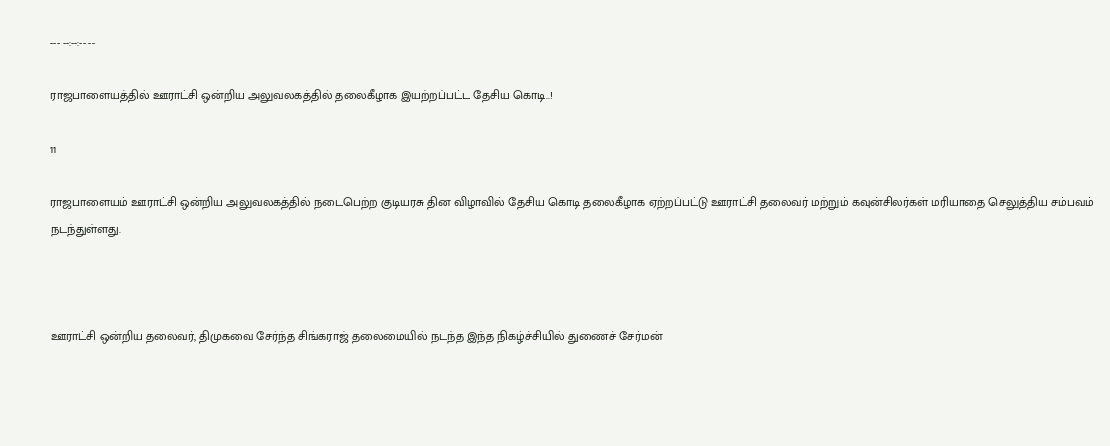--- --:--:-- --

ராஜபாளையத்தில் ஊராட்சி ஒன்றிய அலுவலகத்தில் தலைகீழாக இயற்றப்பட்ட தேசிய கொடி..!

11

ராஜபாளையம் ஊராட்சி ஒன்றிய அலுவலகத்தில் நடைபெற்ற குடியரசு தின விழாவில் தேசிய கொடி தலைகீழாக ஏற்றப்பட்டு ஊராட்சி தலைவர் மற்றும் கவுன்சிலர்கள் மரியாதை செலுத்திய சம்பவம் நடந்துள்ளது.



ஊராட்சி ஒன்றிய தலைவர், திமுகவை சேர்ந்த சிங்கராஜ் தலைமையில் நடந்த இந்த நிகழ்ச்சியில் துணைச் சேர்மன்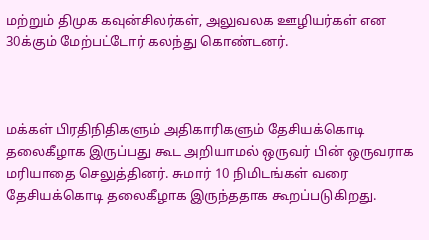மற்றும் திமுக கவுன்சிலர்கள், அலுவலக ஊழியர்கள் என 30க்கும் மேற்பட்டோர் கலந்து கொண்டனர்.



மக்கள் பிரதிநிதிகளும் அதிகாரிகளும் தேசியக்கொடி தலைகீழாக இருப்பது கூட அறியாமல் ஒருவர் பின் ஒருவராக மரியாதை செலுத்தினர். சுமார் 10 நிமிடங்கள் வரை தேசியக்கொடி தலைகீழாக இருந்ததாக கூறப்படுகிறது.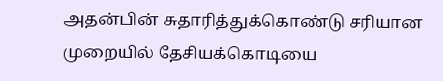அதன்பின் சுதாரித்துக்கொண்டு சரியான முறையில் தேசியக்கொடியை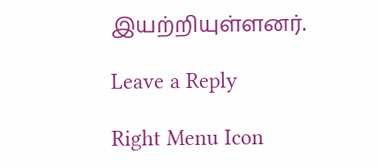இயற்றியுள்ளனர்.

Leave a Reply

Right Menu Icon